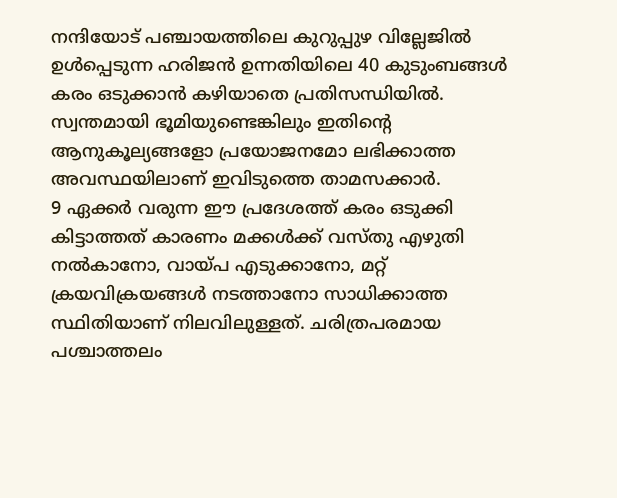നന്ദിയോട് പഞ്ചായത്തിലെ കുറുപ്പുഴ വില്ലേജിൽ ഉൾപ്പെടുന്ന ഹരിജൻ ഉന്നതിയിലെ 40 കുടുംബങ്ങൾ കരം ഒടുക്കാൻ കഴിയാതെ പ്രതിസന്ധിയിൽ. സ്വന്തമായി ഭൂമിയുണ്ടെങ്കിലും ഇതിന്റെ ആനുകൂല്യങ്ങളോ പ്രയോജനമോ ലഭിക്കാത്ത അവസ്ഥയിലാണ് ഇവിടുത്തെ താമസക്കാർ.
9 ഏക്കർ വരുന്ന ഈ പ്രദേശത്ത് കരം ഒടുക്കി കിട്ടാത്തത് കാരണം മക്കൾക്ക് വസ്തു എഴുതി നൽകാനോ, വായ്പ എടുക്കാനോ, മറ്റ് ക്രയവിക്രയങ്ങൾ നടത്താനോ സാധിക്കാത്ത സ്ഥിതിയാണ് നിലവിലുള്ളത്. ചരിത്രപരമായ പശ്ചാത്തലം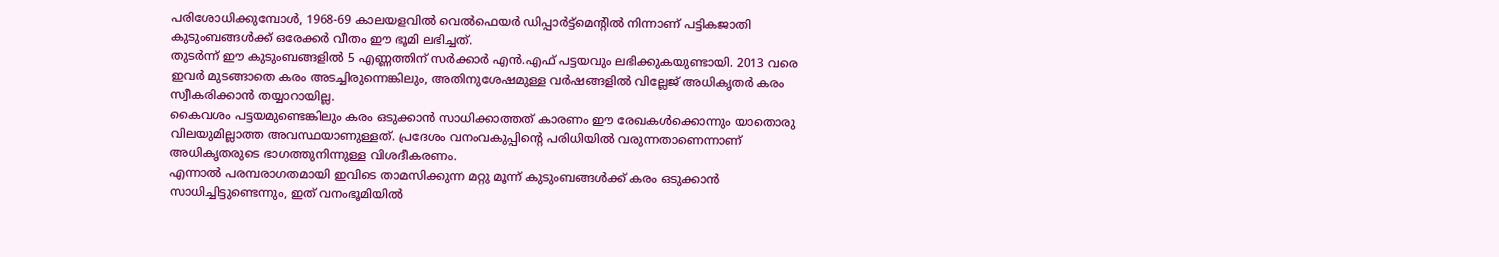പരിശോധിക്കുമ്പോൾ, 1968-69 കാലയളവിൽ വെൽഫെയർ ഡിപ്പാർട്ട്മെന്റിൽ നിന്നാണ് പട്ടികജാതി കുടുംബങ്ങൾക്ക് ഒരേക്കർ വീതം ഈ ഭൂമി ലഭിച്ചത്.
തുടർന്ന് ഈ കുടുംബങ്ങളിൽ 5 എണ്ണത്തിന് സർക്കാർ എൻ.എഫ് പട്ടയവും ലഭിക്കുകയുണ്ടായി. 2013 വരെ ഇവർ മുടങ്ങാതെ കരം അടച്ചിരുന്നെങ്കിലും, അതിനുശേഷമുള്ള വർഷങ്ങളിൽ വില്ലേജ് അധികൃതർ കരം സ്വീകരിക്കാൻ തയ്യാറായില്ല.
കൈവശം പട്ടയമുണ്ടെങ്കിലും കരം ഒടുക്കാൻ സാധിക്കാത്തത് കാരണം ഈ രേഖകൾക്കൊന്നും യാതൊരു വിലയുമില്ലാത്ത അവസ്ഥയാണുള്ളത്. പ്രദേശം വനംവകുപ്പിന്റെ പരിധിയിൽ വരുന്നതാണെന്നാണ് അധികൃതരുടെ ഭാഗത്തുനിന്നുള്ള വിശദീകരണം.
എന്നാൽ പരമ്പരാഗതമായി ഇവിടെ താമസിക്കുന്ന മറ്റു മൂന്ന് കുടുംബങ്ങൾക്ക് കരം ഒടുക്കാൻ സാധിച്ചിട്ടുണ്ടെന്നും, ഇത് വനംഭൂമിയിൽ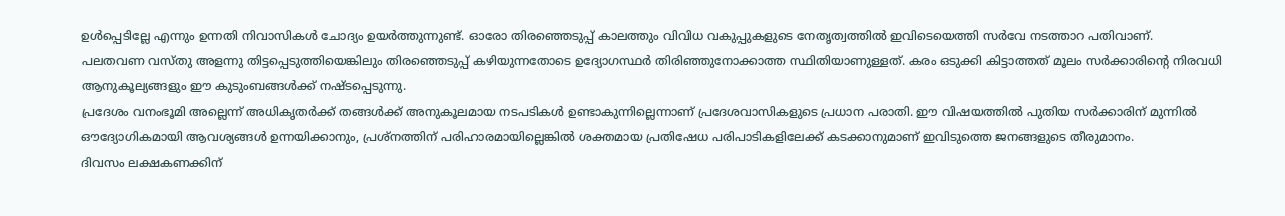ഉൾപ്പെടില്ലേ എന്നും ഉന്നതി നിവാസികൾ ചോദ്യം ഉയർത്തുന്നുണ്ട്. ഓരോ തിരഞ്ഞെടുപ്പ് കാലത്തും വിവിധ വകുപ്പുകളുടെ നേതൃത്വത്തിൽ ഇവിടെയെത്തി സർവേ നടത്താറ പതിവാണ്.
പലതവണ വസ്തു അളന്നു തിട്ടപ്പെടുത്തിയെങ്കിലും തിരഞ്ഞെടുപ്പ് കഴിയുന്നതോടെ ഉദ്യോഗസ്ഥർ തിരിഞ്ഞുനോക്കാത്ത സ്ഥിതിയാണുള്ളത്. കരം ഒടുക്കി കിട്ടാത്തത് മൂലം സർക്കാരിന്റെ നിരവധി ആനുകൂല്യങ്ങളും ഈ കുടുംബങ്ങൾക്ക് നഷ്ടപ്പെടുന്നു.
പ്രദേശം വനംഭൂമി അല്ലെന്ന് അധികൃതർക്ക് തങ്ങൾക്ക് അനുകൂലമായ നടപടികൾ ഉണ്ടാകുന്നില്ലെന്നാണ് പ്രദേശവാസികളുടെ പ്രധാന പരാതി. ഈ വിഷയത്തിൽ പുതിയ സർക്കാരിന് മുന്നിൽ ഔദ്യോഗികമായി ആവശ്യങ്ങൾ ഉന്നയിക്കാനും, പ്രശ്നത്തിന് പരിഹാരമായില്ലെങ്കിൽ ശക്തമായ പ്രതിഷേധ പരിപാടികളിലേക്ക് കടക്കാനുമാണ് ഇവിടുത്തെ ജനങ്ങളുടെ തീരുമാനം.
ദിവസം ലക്ഷകണക്കിന്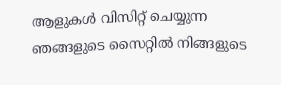ആളുകൾ വിസിറ്റ് ചെയ്യുന്ന ഞങ്ങളുടെ സൈറ്റിൽ നിങ്ങളുടെ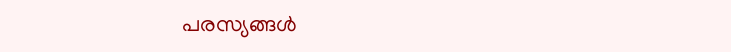പരസ്യങ്ങൾ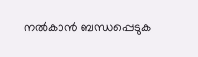നൽകാൻ ബന്ധപ്പെടുക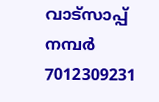വാട്സാപ്പ് നമ്പർ 7012309231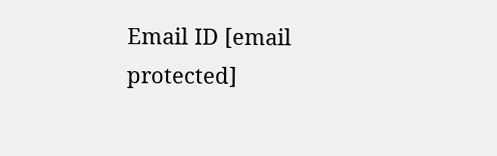Email ID [email protected]